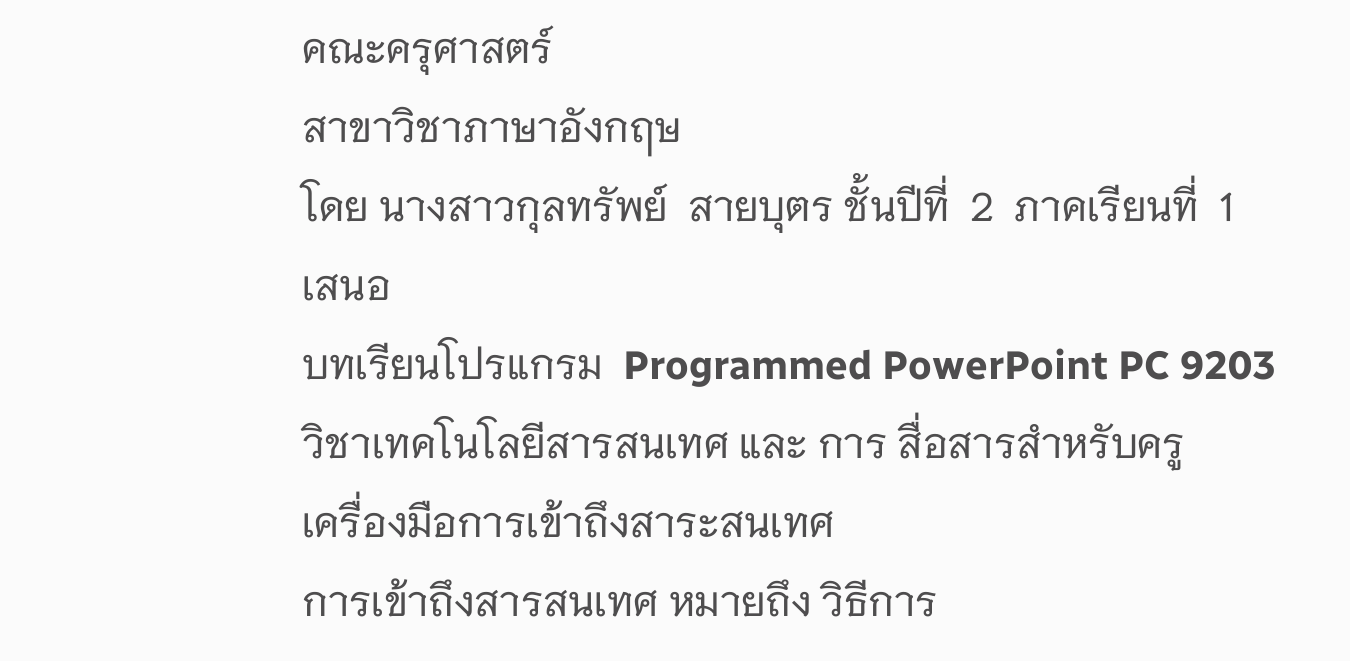คณะครุศาสตร์
สาขาวิชาภาษาอังกฤษ
โดย นางสาวกุลทรัพย์  สายบุตร ชั้นปีที่  2  ภาคเรียนที่  1
เสนอ
บทเรียนโปรแกรม  Programmed PowerPoint PC 9203
วิชาเทคโนโลยีสารสนเทศ และ การ สื่อสารสำหรับครู
เครื่องมือการเข้าถึงสาระสนเทศ
การเข้าถึงสารสนเทศ หมายถึง วิธีการ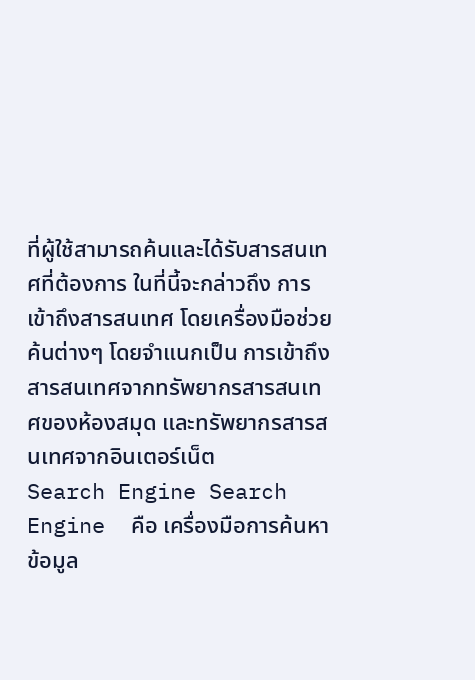ที่ผู้ใช้สามารถค้นและได้รับสารสนเทศที่ต้องการ ในที่นี้จะกล่าวถึง การเข้าถึงสารสนเทศ โดยเครื่องมือช่วยค้นต่างๆ โดยจำแนกเป็น การเข้าถึงสารสนเทศจากทรัพยากรสารสนเทศของห้องสมุด และทรัพยากรสารสนเทศจากอินเตอร์เน็ต
Search Engine Search Engine  คือ เครื่องมือการค้นหาข้อมูล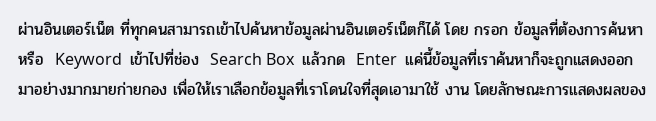ผ่านอินเตอร์เน็ต ที่ทุกคนสามารถเข้าไปค้นหาข้อมูลผ่านอินเตอร์เน็ตก็ได้ โดย กรอก ข้อมูลที่ต้องการค้นหา หรือ  Keyword  เข้าไปที่ช่อง  Search Box  แล้วกด  Enter  แค่นี้ข้อมูลที่เราค้นหาก็จะถูกแสดงออกมาอย่างมากมายก่ายกอง เพื่อให้เราเลือกข้อมูลที่เราโดนใจที่สุดเอามาใช้ งาน โดยลักษณะการแสดงผลของ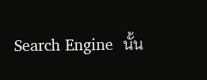Search Engine  นั้น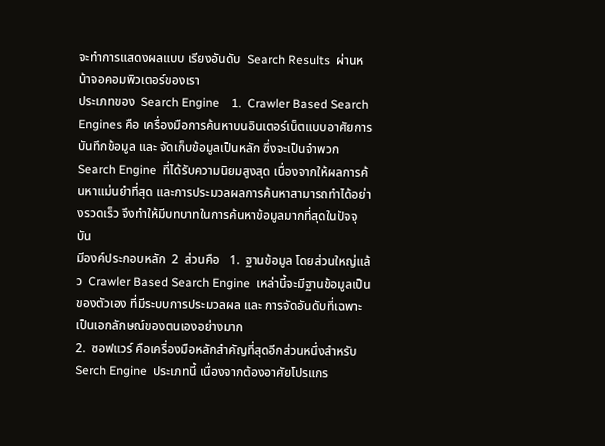จะทำการแสดงผลแบบ เรียงอันดับ  Search Results  ผ่านหน้าจอคอมพิวเตอร์ของเรา
ประเภทของ  Search Engine    1.  Crawler Based Search Engines คือ เครื่องมือการค้นหาบนอินเตอร์เน็ตแบบอาศัยการบันทึกข้อมูล และ จัดเก็บข้อมูลเป็นหลัก ซึ่งจะเป็นจำพวก  Search Engine  ที่ได้รับความนิยมสูงสุด เนื่องจากให้ผลการค้นหาแม่นยำที่สุด และการประมวลผลการค้นหาสามารถทำได้อย่างรวดเร็ว จึงทำให้มีบทบาทในการค้นหาข้อมูลมากที่สุดในปัจจุบัน
มีองค์ประกอบหลัก  2  ส่วนคือ   1.  ฐานข้อมูล โดยส่วนใหญ่แล้ว  Crawler Based Search Engine  เหล่านี้จะมีฐานข้อมูลเป็นของตัวเอง ที่มีระบบการประมวลผล และ การจัดอันดับที่เฉพาะ เป็นเอกลักษณ์ของตนเองอย่างมาก
2.  ซอฟแวร์ คือเครื่องมือหลักสำคัญที่สุดอีกส่วนหนึ่งสำหรับ  Serch Engine  ประเภทนี้ เนื่องจากต้องอาศัยโปรแกร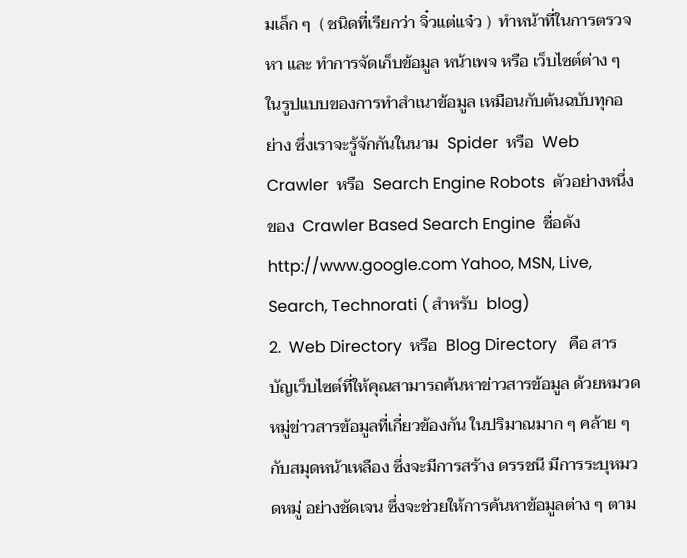มเล็ก ๆ  ( ชนิดที่เรียกว่า จิ๋วแต่แจ๋ว )  ทำหน้าที่ในการตรวจหา และ ทำการจัดเก็บข้อมูล หน้าเพจ หรือ เว็บไซต์ต่าง ๆ ในรูปแบบของการทำสำเนาข้อมูล เหมือนกับต้นฉบับทุกอย่าง ซึ่งเราจะรู้จักกันในนาม  Spider  หรือ  Web Crawler  หรือ  Search Engine Robots  ตัวอย่างหนึ่งของ  Crawler Based Search Engine  ชื่อดัง  http://www.google.com Yahoo, MSN, Live, Search, Technorati ( สำหรับ  blog)
2.  Web Directory  หรือ  Blog Directory   คือ สารบัญเว็บไซต์ที่ให้คุณสามารถค้นหาข่าวสารข้อมูล ด้วยหมวดหมู่ข่าวสารข้อมูลที่เกี่ยวข้องกัน ในปริมาณมาก ๆ คล้าย ๆ กับสมุดหน้าเหลือง ซึ่งจะมีการสร้าง ดรรชนี มีการระบุหมวดหมู่ อย่างชัดเจน ซึ่งจะช่วยให้การค้นหาข้อมูลต่าง ๆ ตาม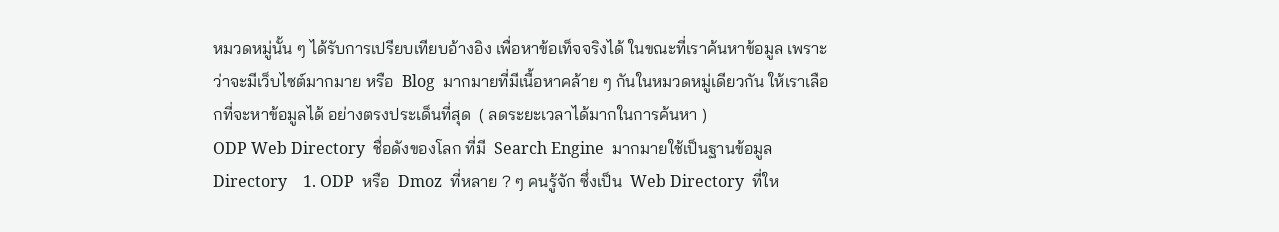หมวดหมู่นั้น ๆ ได้รับการเปรียบเทียบอ้างอิง เพื่อหาข้อเท็จจริงได้ ในขณะที่เราค้นหาข้อมูล เพราะว่าจะมีเว็บไซต์มากมาย หรือ  Blog  มากมายที่มีเนื้อหาคล้าย ๆ กันในหมวดหมู่เดียวกัน ให้เราเลือกที่จะหาข้อมูลได้ อย่างตรงประเด็นที่สุด  ( ลดระยะเวลาได้มากในการค้นหา )
ODP Web Directory  ชื่อดังของโลก ที่มี  Search Engine  มากมายใช้เป็นฐานข้อมูล  Directory    1. ODP  หรือ  Dmoz  ที่หลาย ? ๆ คนรู้จัก ซึ่งเป็น  Web Directory  ที่ให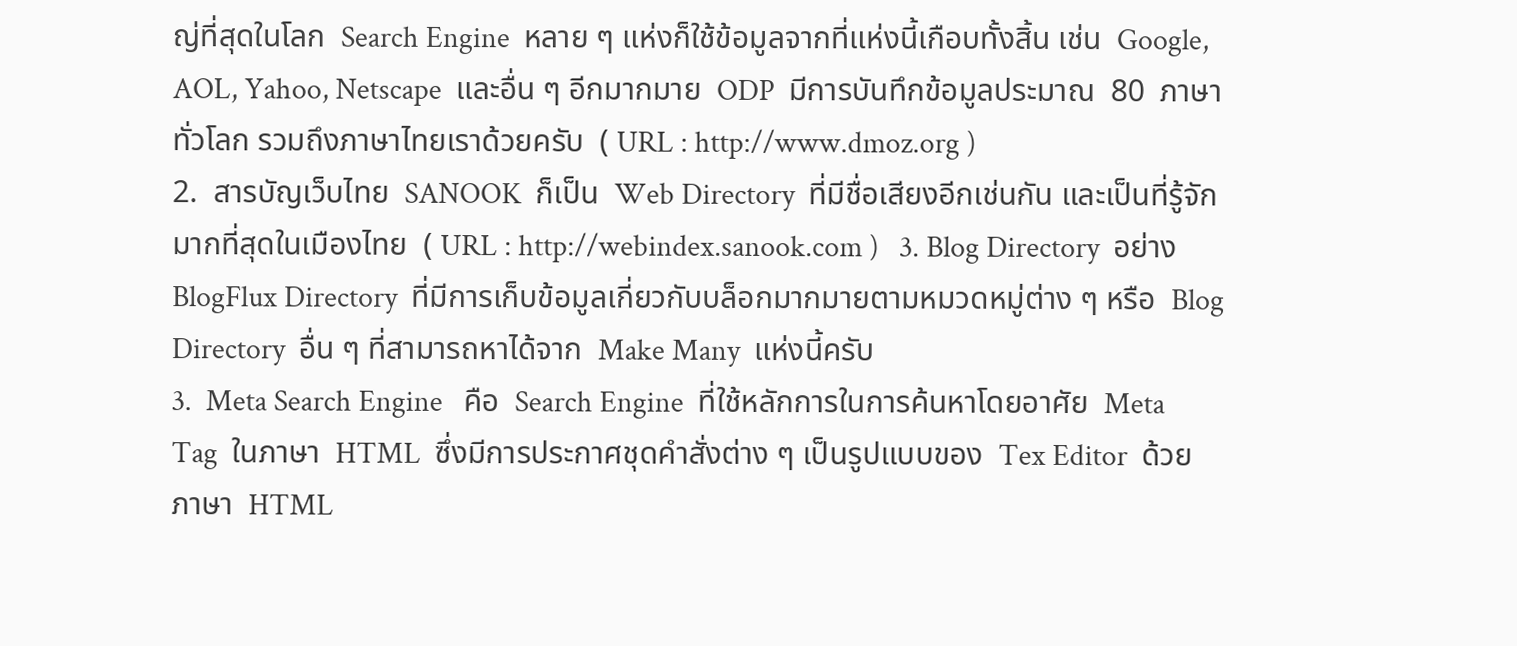ญ่ที่สุดในโลก  Search Engine  หลาย ๆ แห่งก็ใช้ข้อมูลจากที่แห่งนี้เกือบทั้งสิ้น เช่น  Google, AOL, Yahoo, Netscape  และอื่น ๆ อีกมากมาย  ODP  มีการบันทึกข้อมูลประมาณ  80  ภาษาทั่วโลก รวมถึงภาษาไทยเราด้วยครับ  ( URL : http://www.dmoz.org )
2.  สารบัญเว็บไทย  SANOOK  ก็เป็น  Web Directory  ที่มีชื่อเสียงอีกเช่นกัน และเป็นที่รู้จักมากที่สุดในเมืองไทย  ( URL : http://webindex.sanook.com )   3. Blog Directory  อย่าง  BlogFlux Directory  ที่มีการเก็บข้อมูลเกี่ยวกับบล็อกมากมายตามหมวดหมู่ต่าง ๆ หรือ  Blog Directory  อื่น ๆ ที่สามารถหาได้จาก  Make Many  แห่งนี้ครับ
3.  Meta Search Engine   คือ  Search Engine  ที่ใช้หลักการในการค้นหาโดยอาศัย  Meta Tag  ในภาษา  HTML  ซึ่งมีการประกาศชุดคำสั่งต่าง ๆ เป็นรูปแบบของ  Tex Editor  ด้วยภาษา  HTML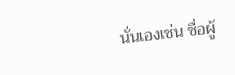นั่นเองเช่น ชื่อผู้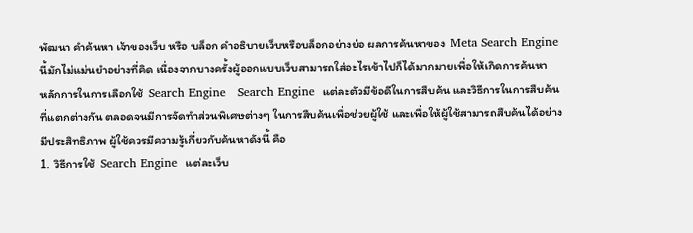พัฒนา คำค้นหา เจ้าของเว็บ หรือ บล็อก คำอธิบายเว็บหรือบล็อกอย่างย่อ ผลการค้นหาของ  Meta Search Engine  นี้มักไม่แม่นยำอย่างที่คิด เนื่องจากบางครั้งผู้ออกแบบเว็บสามารถใส่อะไรเข้าไปก็ได้มากมายเพื่อให้เกิดการค้นหา
หลักการในการเลือกใช้  Search Engine   Search Engine  แต่ละตัวมีข้อดีในการสืบค้น และวิธีการในการสืบค้นที่แตกต่างกัน ตลอดจนมีการจัดทำส่วนพิเศษต่างๆ ในการสืบค้นเพื่อช่วยผู้ใช้ และเพื่อให้ผู้ใช้สามารถสืบค้นได้อย่างมีประสิทธิภาพ ผู้ใช้ควรมีความรู้เกี่ยวกับค้นหาดังนี้ คือ
1.  วิธีการใช้  Search Engine  แต่ละเว็บ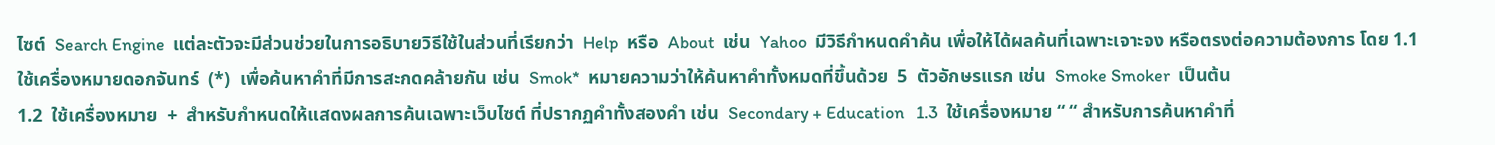ไซต์  Search Engine  แต่ละตัวจะมีส่วนช่วยในการอธิบายวิธีใช้ในส่วนที่เรียกว่า  Help  หรือ  About  เช่น  Yahoo  มีวิธีกำหนดคำค้น เพื่อให้ได้ผลค้นที่เฉพาะเจาะจง หรือตรงต่อความต้องการ โดย 1.1  ใช้เครื่องหมายดอกจันทร์  (*)  เพื่อค้นหาคำที่มีการสะกดคล้ายกัน เช่น  Smok*  หมายความว่าให้ค้นหาคำทั้งหมดที่ขึ้นด้วย  5  ตัวอักษรแรก เช่น  Smoke Smoker  เป็นต้น
1.2  ใช้เครื่องหมาย  +  สำหรับกำหนดให้แสดงผลการค้นเฉพาะเว็บไซต์ ที่ปรากฏคำทั้งสองคำ เช่น  Secondary + Education   1.3  ใช้เครื่องหมาย “ “ สำหรับการค้นหาคำที่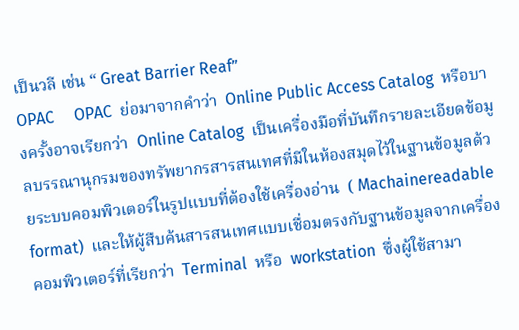เป็นวลี เช่น “ Great Barrier Reaf”
OPAC     OPAC  ย่อมาจากคำว่า  Online Public Access Catalog  หรือบางครั้งอาจเรียกว่า  Online Catalog  เป็นเครื่องมือที่บันทึกรายละเอียดข้อมูลบรรณานุกรมของทรัพยากรสารสนเทศที่มีในห้องสมุดไว้ในฐานข้อมูลด้วยระบบคอมพิวเตอร์ในรูปแบบที่ต้องใช้เครื่องอ่าน  ( Machainereadable format)  และให้ผู้สืบค้นสารสนเทศแบบเชื่อมตรงกับฐานข้อมูลจากเครื่องคอมพิวเตอร์ที่เรียกว่า  Terminal  หรือ  workstation  ซึ่งผู้ใช้สามา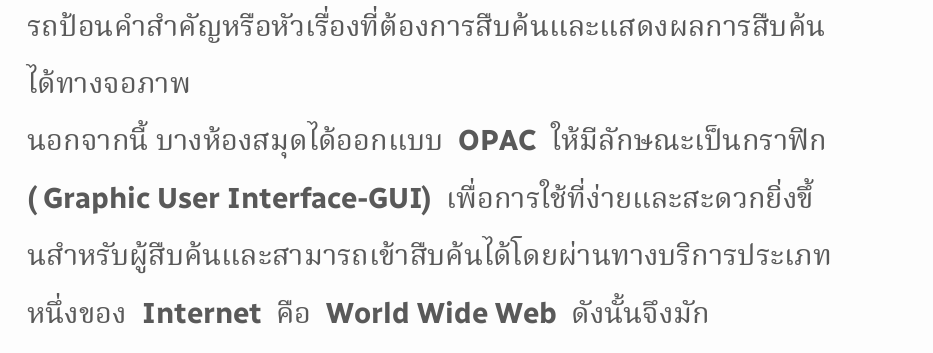รถป้อนคำสำคัญหรือหัวเรื่องที่ต้องการสืบค้นและแสดงผลการสืบค้นได้ทางจอภาพ
นอกจากนี้ บางห้องสมุดได้ออกแบบ  OPAC  ให้มีลักษณะเป็นกราฟิก  ( Graphic User Interface-GUI)  เพื่อการใช้ที่ง่ายและสะดวกยิ่งขึ้นสำหรับผู้สืบค้นและสามารถเข้าสืบค้นได้โดยผ่านทางบริการประเภทหนึ่งของ  Internet  คือ  World Wide Web  ดังนั้นจึงมัก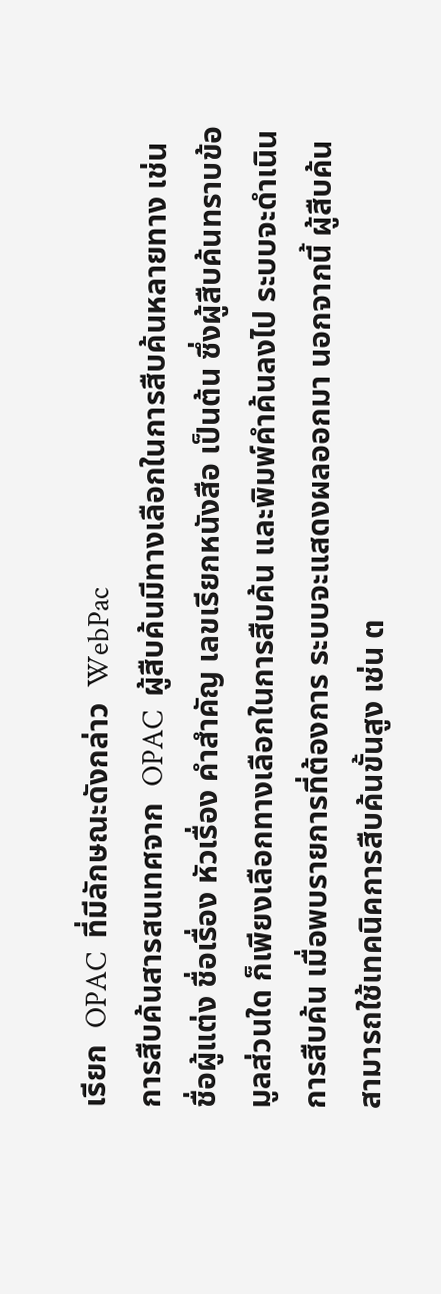เรียก  OPAC  ที่มีลักษณะดังกล่าว  WebPac
การสืบค้นสารสนเทศจาก  OPAC  ผู้สืบค้นมีทางเลือกในการสืบค้นหลายทาง เช่น  ชื่อผู้แต่ง ชื่อเรื่อง หัวเรื่อง คำสำคัญ เลขเรียกหนังสือ เป็นต้น ซึ่งผู้สืบค้นทราบข้อมูลส่วนใด ก็เพียงเลือกทางเลือกในการสืบค้น และพิมพ์คำค้นลงไป ระบบจะดำเนินการสืบค้น เมื่อพบรายการที่ต้องการ ระบบจะแสดงผลออกมา นอกจากนี้ ผู้สืบค้นสามารถใช้เทคนิคการสืบค้นขั้นสูง เช่น ต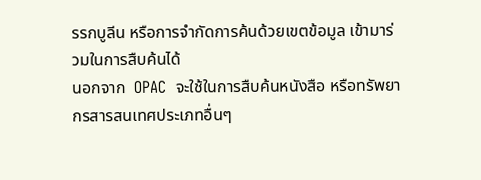รรกบูลีน หรือการจำกัดการค้นด้วยเขตข้อมูล เข้ามาร่วมในการสืบค้นได้
นอกจาก  OPAC  จะใช้ในการสืบค้นหนังสือ หรือทรัพยากรสารสนเทศประเภทอื่นๆ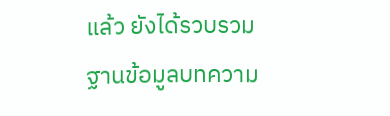แล้ว ยังได้รวบรวมฐานข้อมูลบทความ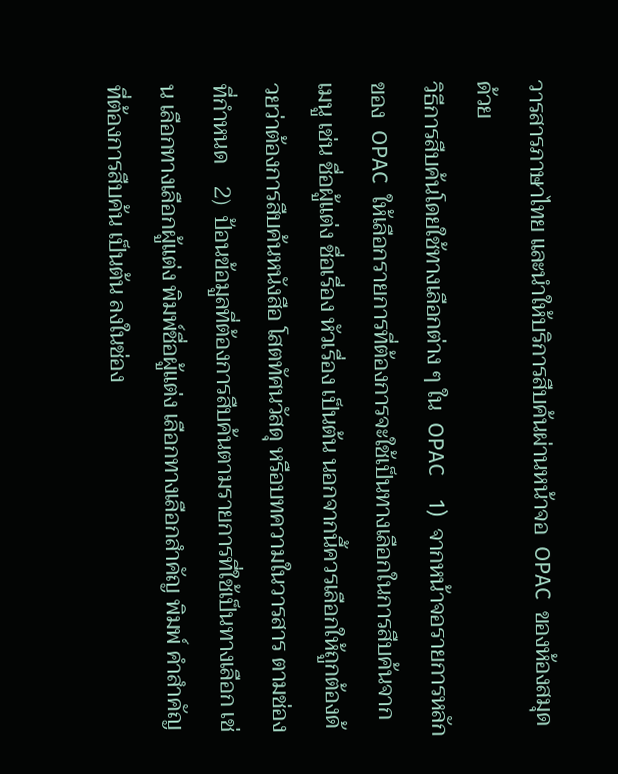วารสารภาษาไทย และนำให้บริการสืบค้นผ่านหน้าจอ  OPAC  ของห้องสมุดด้วย
วิธีการสืบค้นโดยใช้ทางเลือกต่าง ๆ ใน  OPAC    1)  จากหน้าจอรายการหลักของ  OPAC  ให้เลือกรายการที่ต้องการจะใช้เป็นทางเลือกในการสืบค้นจากเมนู เช่น ชื่อผู้แต่ง ชื่อเรื่อง หัวเรื่อง เป็นต้น นอกจากนี้ควรเลือกให้ถูกต้องด้วยว่าต้องการสืบค้นหนังสือ โสตทัศนวัสดุ หรือบทความในวารสาร ตามช่องที่กำหนด    2)  ป้อนข้อมูลที่ต้องการสืบค้นตามรายการที่ใช้เป็นทางเลือก เช่น เลือกทางเลือกผู้แต่ง พิมพ์ชื่อผู้แต่ง เลือกทางเลือกสำคัญ พิมพ์ คำสำคัญ ที่ต้องการสืบค้น เป็นต้น ลงในช่อง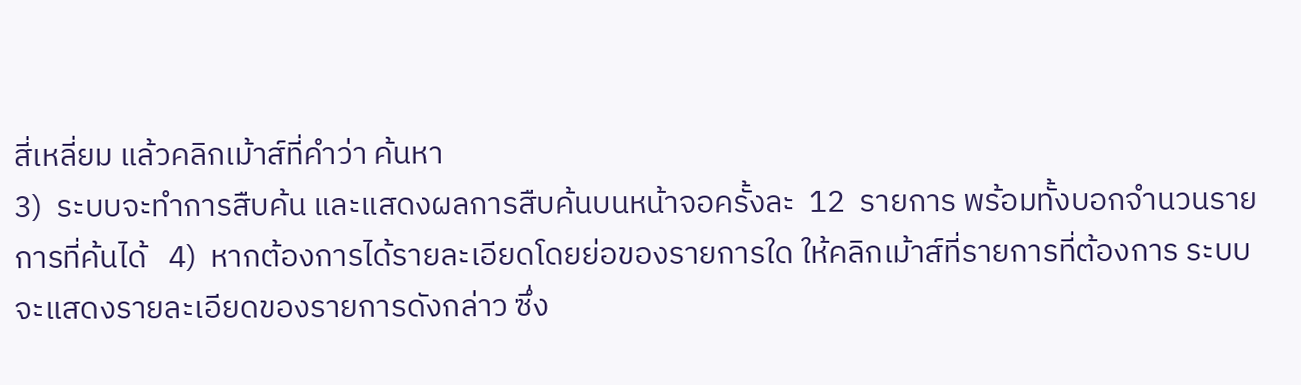สี่เหลี่ยม แล้วคลิกเม้าส์ที่คำว่า ค้นหา
3)  ระบบจะทำการสืบค้น และแสดงผลการสืบค้นบนหน้าจอครั้งละ  12  รายการ พร้อมทั้งบอกจำนวนรายการที่ค้นได้   4)  หากต้องการได้รายละเอียดโดยย่อของรายการใด ให้คลิกเม้าส์ที่รายการที่ต้องการ ระบบจะแสดงรายละเอียดของรายการดังกล่าว ซึ่ง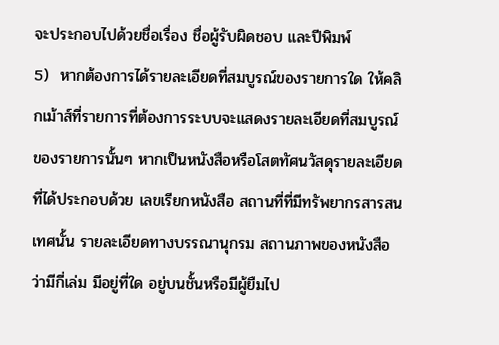จะประกอบไปด้วยชื่อเรื่อง ชื่อผู้รับผิดชอบ และปีพิมพ์
5)  หากต้องการได้รายละเอียดที่สมบูรณ์ของรายการใด ให้คลิกเม้าส์ที่รายการที่ต้องการระบบจะแสดงรายละเอียดที่สมบูรณ์ของรายการนั้นๆ หากเป็นหนังสือหรือโสตทัศนวัสดุรายละเอียดที่ได้ประกอบด้วย เลขเรียกหนังสือ สถานที่ที่มีทรัพยากรสารสนเทศนั้น รายละเอียดทางบรรณานุกรม สถานภาพของหนังสือ ว่ามีกี่เล่ม มีอยู่ที่ใด อยู่บนชั้นหรือมีผู้ยืมไป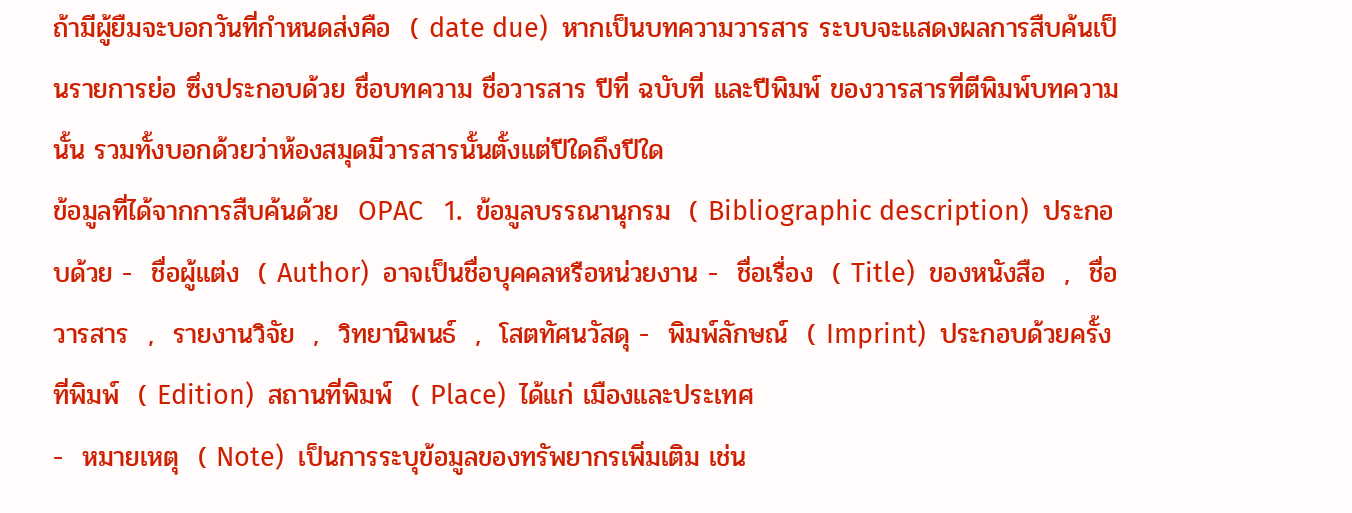ถ้ามีผู้ยืมจะบอกวันที่กำหนดส่งคือ  ( date due)  หากเป็นบทความวารสาร ระบบจะแสดงผลการสืบค้นเป็นรายการย่อ ซึ่งประกอบด้วย ชื่อบทความ ชื่อวารสาร ปีที่ ฉบับที่ และปีพิมพ์ ของวารสารที่ตีพิมพ์บทความนั้น รวมทั้งบอกด้วยว่าห้องสมุดมีวารสารนั้นตั้งแต่ปีใดถึงปีใด
ข้อมูลที่ได้จากการสืบค้นด้วย  OPAC   1.  ข้อมูลบรรณานุกรม  ( Bibliographic description)  ประกอบด้วย -  ชื่อผู้แต่ง  ( Author)  อาจเป็นชื่อบุคคลหรือหน่วยงาน -  ชื่อเรื่อง  ( Title)  ของหนังสือ  ,  ชื่อวารสาร  ,  รายงานวิจัย  ,  วิทยานิพนธ์  ,  โสตทัศนวัสดุ -  พิมพ์ลักษณ์  ( Imprint)  ประกอบด้วยครั้งที่พิมพ์  ( Edition)  สถานที่พิมพ์  ( Place)  ได้แก่ เมืองและประเทศ
-  หมายเหตุ  ( Note)  เป็นการระบุข้อมูลของทรัพยากรเพิ่มเติม เช่น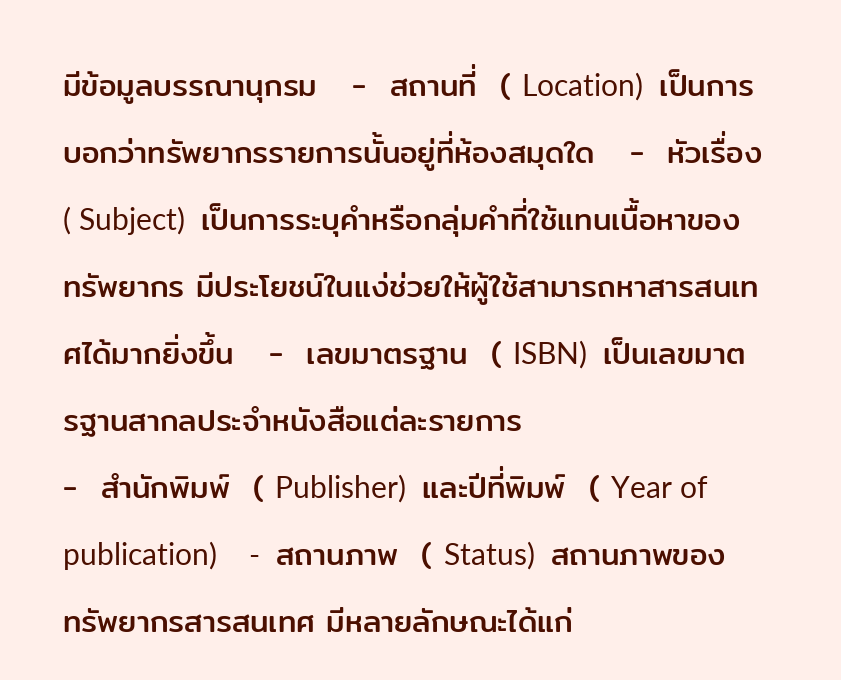มีข้อมูลบรรณานุกรม   -  สถานที่  ( Location)  เป็นการบอกว่าทรัพยากรรายการนั้นอยู่ที่ห้องสมุดใด   -  หัวเรื่อง  ( Subject)  เป็นการระบุคำหรือกลุ่มคำที่ใช้แทนเนื้อหาของทรัพยากร มีประโยชน์ในแง่ช่วยให้ผู้ใช้สามารถหาสารสนเทศได้มากยิ่งขึ้น   -  เลขมาตรฐาน  ( ISBN)  เป็นเลขมาตรฐานสากลประจำหนังสือแต่ละรายการ
-  สำนักพิมพ์  ( Publisher)  และปีที่พิมพ์  ( Year of publication)    -  สถานภาพ  ( Status)  สถานภาพของทรัพยากรสารสนเทศ มีหลายลักษณะได้แก่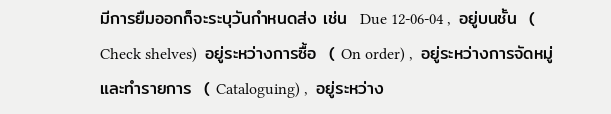มีการยืมออกก็จะระบุวันกำหนดส่ง เช่น  Due 12-06-04 ,  อยู่บนชั้น  ( Check shelves)  อยู่ระหว่างการซื้อ  ( On order) ,  อยู่ระหว่างการจัดหมู่และทำรายการ  ( Cataloguing) ,  อยู่ระหว่าง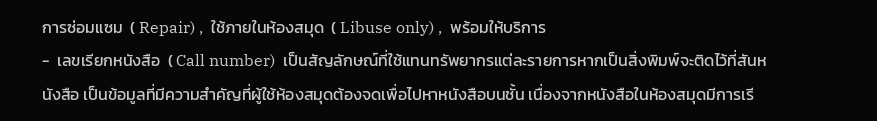การซ่อมแซม  ( Repair) ,  ใช้ภายในห้องสมุด  ( Libuse only) ,  พร้อมให้บริการ
-  เลขเรียกหนังสือ  ( Call number)  เป็นสัญลักษณ์ที่ใช้แทนทรัพยากรแต่ละรายการหากเป็นสิ่งพิมพ์จะติดไว้ที่สันหนังสือ เป็นข้อมูลที่มีความสำคัญที่ผู้ใช้ห้องสมุดต้องจดเพื่อไปหาหนังสือบนชั้น เนื่องจากหนังสือในห้องสมุดมีการเรี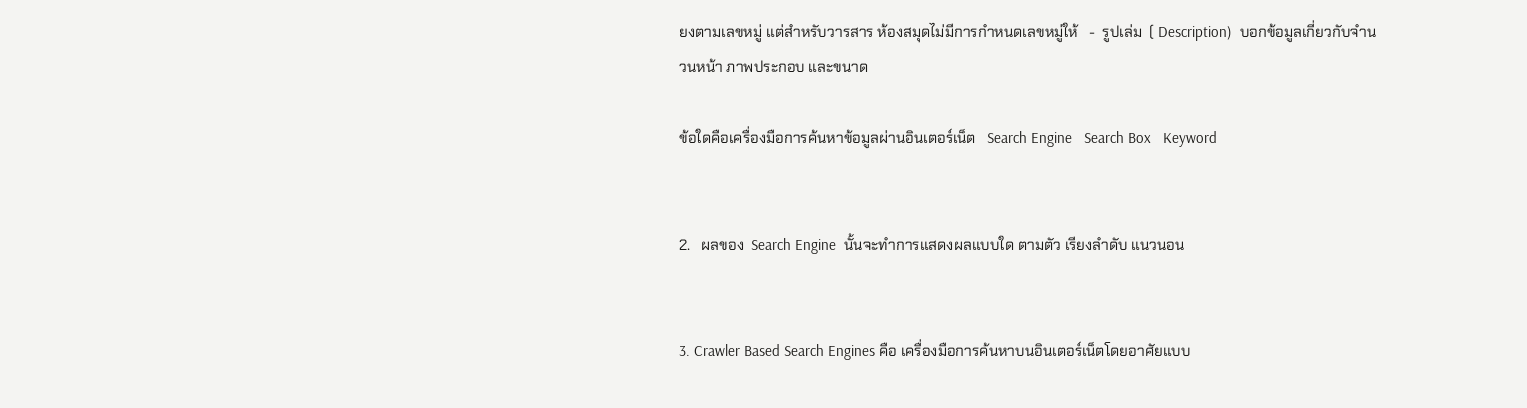ยงตามเลขหมู่ แต่สำหรับวารสาร ห้องสมุดไม่มีการกำหนดเลขหมู่ให้   -  รูปเล่ม  ( Description)  บอกข้อมูลเกี่ยวกับจำนวนหน้า ภาพประกอบ และขนาด

ข้อใดคือเครื่องมือการค้นหาข้อมูลผ่านอินเตอร์เน็ต   Search Engine   Search Box   Keyword


2.   ผลของ  Search Engine  นั้นจะทำการแสดงผลแบบใด ตามตัว เรียงลำดับ แนวนอน


3. Crawler Based Search Engines คือ เครื่องมือการค้นหาบนอินเตอร์เน็ตโดยอาศัยแบบ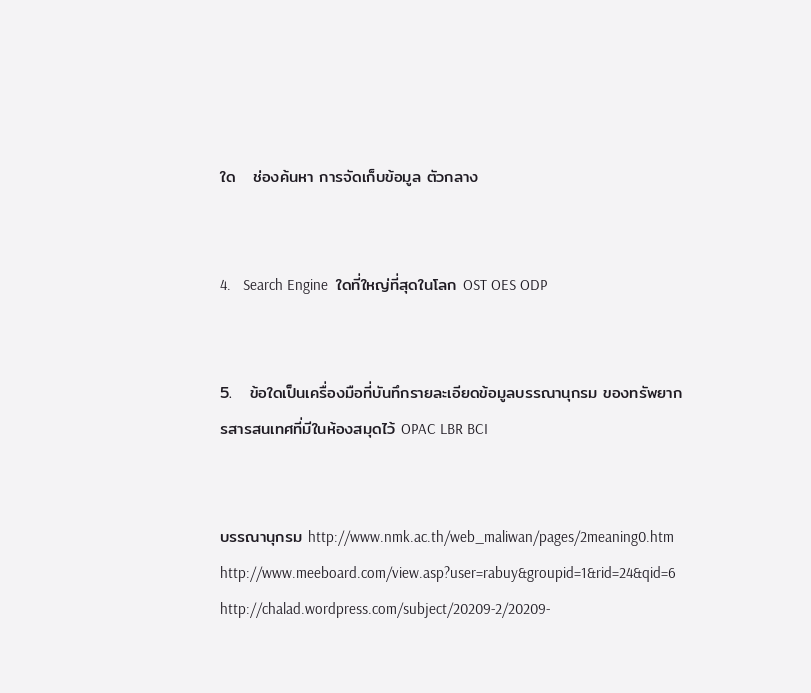ใด   ช่องค้นหา การจัดเก็บข้อมูล ตัวกลาง


4.   Search Engine  ใดที่ใหญ่ที่สุดในโลก OST OES ODP


5.   ข้อใดเป็นเครื่องมือที่บันทึกรายละเอียดข้อมูลบรรณานุกรม ของทรัพยากรสารสนเทศที่มีในห้องสมุดไว้ OPAC LBR BCI


บรรณานุกรม http://www.nmk.ac.th/web_maliwan/pages/2meaning0.htm http://www.meeboard.com/view.asp?user=rabuy&groupid=1&rid=24&qid=6 http://chalad.wordpress.com/subject/20209-2/20209-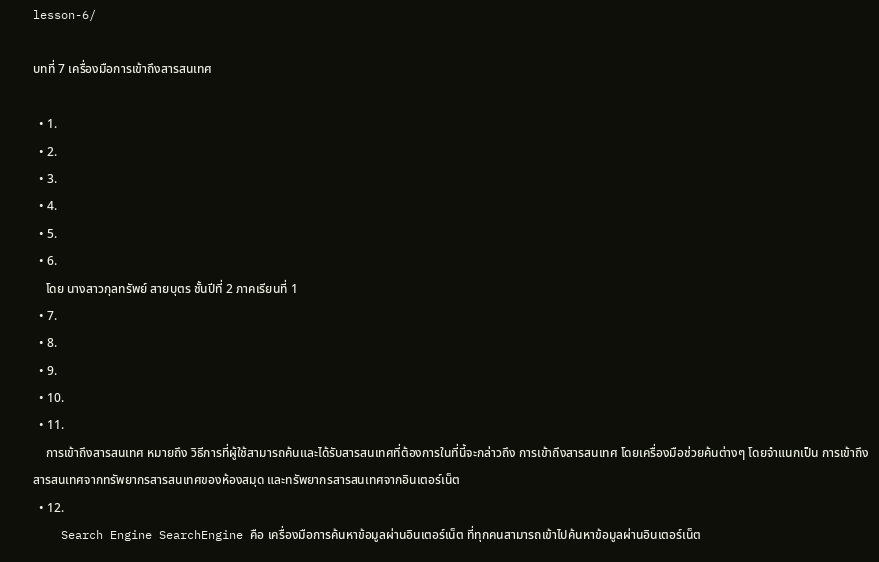lesson-6/

บทที่ 7 เครื่องมือการเข้าถึงสารสนเทศ

  • 1.
  • 2.
  • 3.
  • 4.
  • 5.
  • 6.
    โดย นางสาวกุลทรัพย์ สายบุตร ชั้นปีที่ 2 ภาคเรียนที่ 1
  • 7.
  • 8.
  • 9.
  • 10.
  • 11.
    การเข้าถึงสารสนเทศ หมายถึง วิธีการที่ผู้ใช้สามารถค้นและได้รับสารสนเทศที่ต้องการในที่นี้จะกล่าวถึง การเข้าถึงสารสนเทศ โดยเครื่องมือช่วยค้นต่างๆ โดยจำแนกเป็น การเข้าถึงสารสนเทศจากทรัพยากรสารสนเทศของห้องสมุด และทรัพยากรสารสนเทศจากอินเตอร์เน็ต
  • 12.
    Search Engine SearchEngine คือ เครื่องมือการค้นหาข้อมูลผ่านอินเตอร์เน็ต ที่ทุกคนสามารถเข้าไปค้นหาข้อมูลผ่านอินเตอร์เน็ต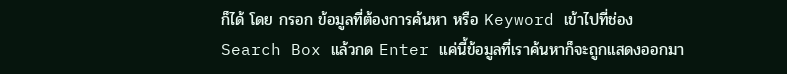ก็ได้ โดย กรอก ข้อมูลที่ต้องการค้นหา หรือ Keyword เข้าไปที่ช่อง Search Box แล้วกด Enter แค่นี้ข้อมูลที่เราค้นหาก็จะถูกแสดงออกมา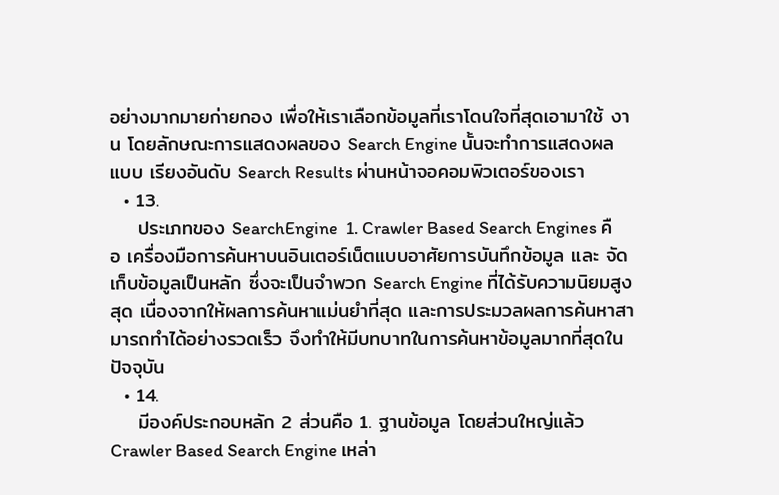อย่างมากมายก่ายกอง เพื่อให้เราเลือกข้อมูลที่เราโดนใจที่สุดเอามาใช้ งาน โดยลักษณะการแสดงผลของ Search Engine นั้นจะทำการแสดงผลแบบ เรียงอันดับ Search Results ผ่านหน้าจอคอมพิวเตอร์ของเรา
  • 13.
    ประเภทของ SearchEngine  1. Crawler Based Search Engines คือ เครื่องมือการค้นหาบนอินเตอร์เน็ตแบบอาศัยการบันทึกข้อมูล และ จัดเก็บข้อมูลเป็นหลัก ซึ่งจะเป็นจำพวก Search Engine ที่ได้รับความนิยมสูงสุด เนื่องจากให้ผลการค้นหาแม่นยำที่สุด และการประมวลผลการค้นหาสามารถทำได้อย่างรวดเร็ว จึงทำให้มีบทบาทในการค้นหาข้อมูลมากที่สุดในปัจจุบัน
  • 14.
    มีองค์ประกอบหลัก 2 ส่วนคือ 1. ฐานข้อมูล โดยส่วนใหญ่แล้ว Crawler Based Search Engine เหล่า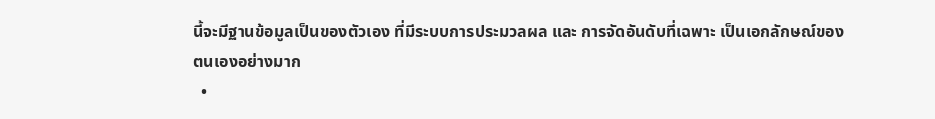นี้จะมีฐานข้อมูลเป็นของตัวเอง ที่มีระบบการประมวลผล และ การจัดอันดับที่เฉพาะ เป็นเอกลักษณ์ของตนเองอย่างมาก
  •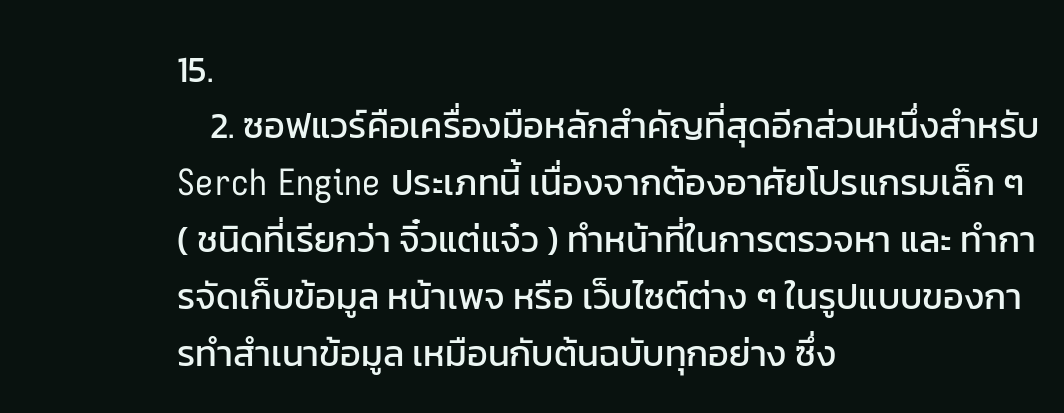15.
    2. ซอฟแวร์คือเครื่องมือหลักสำคัญที่สุดอีกส่วนหนึ่งสำหรับ Serch Engine ประเภทนี้ เนื่องจากต้องอาศัยโปรแกรมเล็ก ๆ ( ชนิดที่เรียกว่า จิ๋วแต่แจ๋ว ) ทำหน้าที่ในการตรวจหา และ ทำการจัดเก็บข้อมูล หน้าเพจ หรือ เว็บไซต์ต่าง ๆ ในรูปแบบของการทำสำเนาข้อมูล เหมือนกับต้นฉบับทุกอย่าง ซึ่ง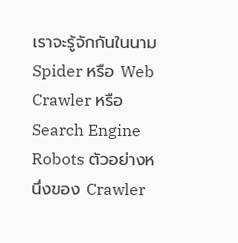เราจะรู้จักกันในนาม Spider หรือ Web Crawler หรือ Search Engine Robots ตัวอย่างหนึ่งของ Crawler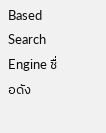Based Search Engine ชื่อดัง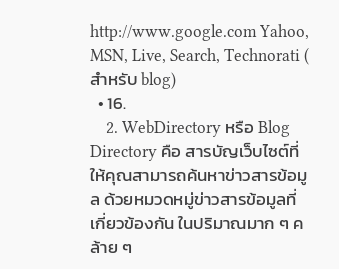http://www.google.com Yahoo, MSN, Live, Search, Technorati ( สำหรับ blog)
  • 16.
    2. WebDirectory หรือ Blog Directory คือ สารบัญเว็บไซต์ที่ให้คุณสามารถค้นหาข่าวสารข้อมูล ด้วยหมวดหมู่ข่าวสารข้อมูลที่เกี่ยวข้องกัน ในปริมาณมาก ๆ คล้าย ๆ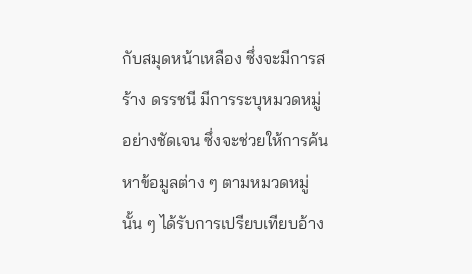กับสมุดหน้าเหลือง ซึ่งจะมีการสร้าง ดรรชนี มีการระบุหมวดหมู่ อย่างชัดเจน ซึ่งจะช่วยให้การค้นหาข้อมูลต่าง ๆ ตามหมวดหมู่นั้น ๆ ได้รับการเปรียบเทียบอ้าง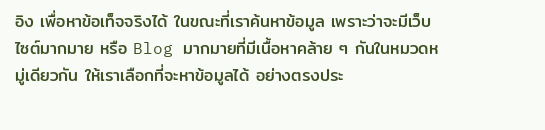อิง เพื่อหาข้อเท็จจริงได้ ในขณะที่เราค้นหาข้อมูล เพราะว่าจะมีเว็บไซต์มากมาย หรือ Blog มากมายที่มีเนื้อหาคล้าย ๆ กันในหมวดหมู่เดียวกัน ให้เราเลือกที่จะหาข้อมูลได้ อย่างตรงประ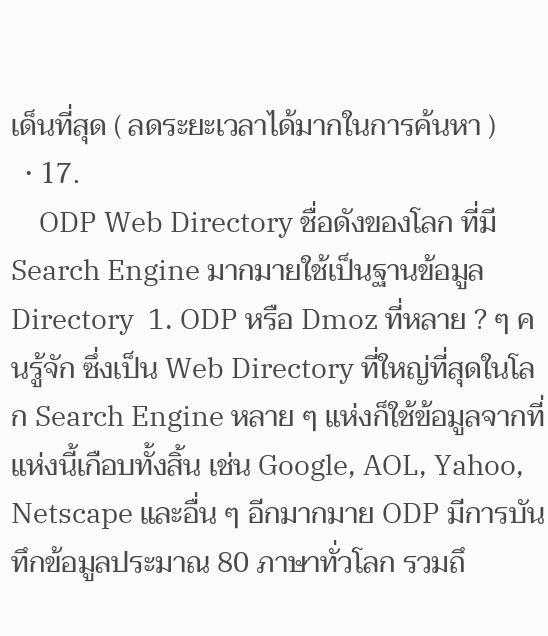เด็นที่สุด ( ลดระยะเวลาได้มากในการค้นหา )
  • 17.
    ODP Web Directory ชื่อดังของโลก ที่มี Search Engine มากมายใช้เป็นฐานข้อมูล Directory  1. ODP หรือ Dmoz ที่หลาย ? ๆ คนรู้จัก ซึ่งเป็น Web Directory ที่ใหญ่ที่สุดในโลก Search Engine หลาย ๆ แห่งก็ใช้ข้อมูลจากที่แห่งนี้เกือบทั้งสิ้น เช่น Google, AOL, Yahoo, Netscape และอื่น ๆ อีกมากมาย ODP มีการบันทึกข้อมูลประมาณ 80 ภาษาทั่วโลก รวมถึ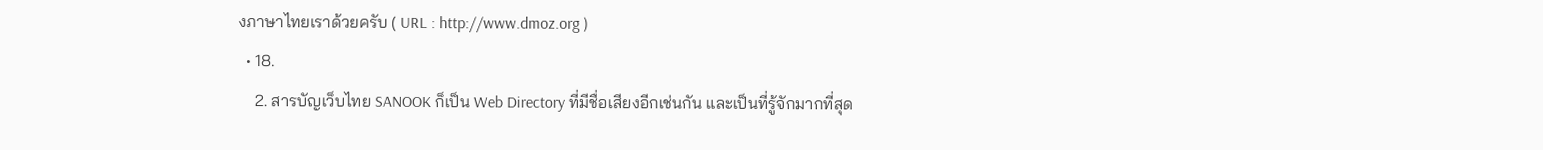งภาษาไทยเราด้วยครับ ( URL : http://www.dmoz.org )
  • 18.
    2. สารบัญเว็บไทย SANOOK ก็เป็น Web Directory ที่มีชื่อเสียงอีกเช่นกัน และเป็นที่รู้จักมากที่สุด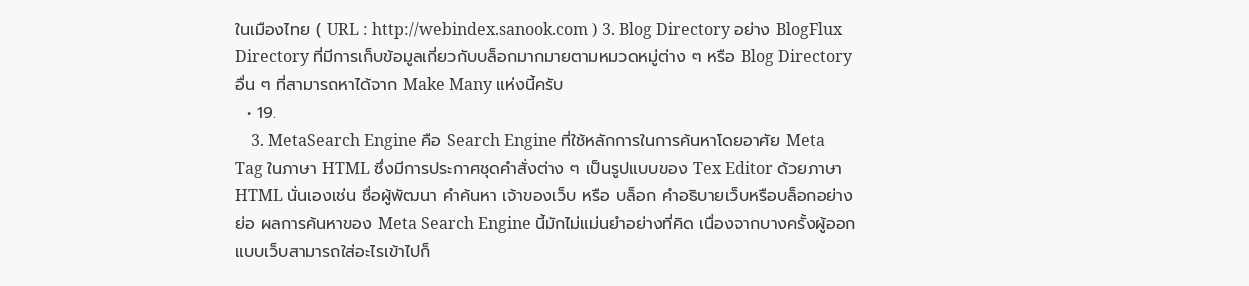ในเมืองไทย ( URL : http://webindex.sanook.com ) 3. Blog Directory อย่าง BlogFlux Directory ที่มีการเก็บข้อมูลเกี่ยวกับบล็อกมากมายตามหมวดหมู่ต่าง ๆ หรือ Blog Directory อื่น ๆ ที่สามารถหาได้จาก Make Many แห่งนี้ครับ
  • 19.
    3. MetaSearch Engine คือ Search Engine ที่ใช้หลักการในการค้นหาโดยอาศัย Meta Tag ในภาษา HTML ซึ่งมีการประกาศชุดคำสั่งต่าง ๆ เป็นรูปแบบของ Tex Editor ด้วยภาษา HTML นั่นเองเช่น ชื่อผู้พัฒนา คำค้นหา เจ้าของเว็บ หรือ บล็อก คำอธิบายเว็บหรือบล็อกอย่างย่อ ผลการค้นหาของ Meta Search Engine นี้มักไม่แม่นยำอย่างที่คิด เนื่องจากบางครั้งผู้ออกแบบเว็บสามารถใส่อะไรเข้าไปก็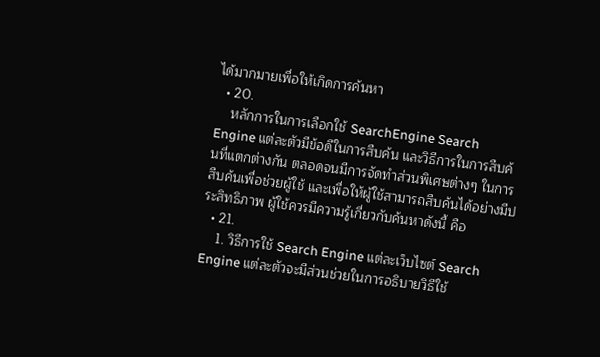ได้มากมายเพื่อให้เกิดการค้นหา
  • 20.
    หลักการในการเลือกใช้ SearchEngine Search Engine แต่ละตัวมีข้อดีในการสืบค้น และวิธีการในการสืบค้นที่แตกต่างกัน ตลอดจนมีการจัดทำส่วนพิเศษต่างๆ ในการสืบค้นเพื่อช่วยผู้ใช้ และเพื่อให้ผู้ใช้สามารถสืบค้นได้อย่างมีประสิทธิภาพ ผู้ใช้ควรมีความรู้เกี่ยวกับค้นหาดังนี้ คือ
  • 21.
    1. วิธีการใช้ Search Engine แต่ละเว็บไซต์ Search Engine แต่ละตัวจะมีส่วนช่วยในการอธิบายวิธีใช้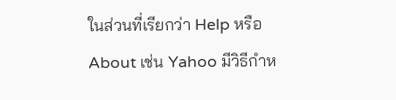ในส่วนที่เรียกว่า Help หรือ About เช่น Yahoo มีวิธีกำห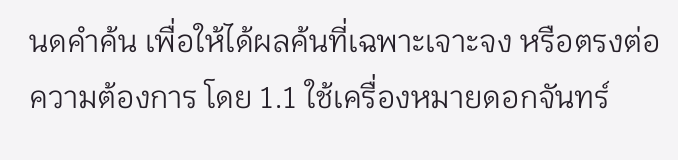นดคำค้น เพื่อให้ได้ผลค้นที่เฉพาะเจาะจง หรือตรงต่อความต้องการ โดย 1.1 ใช้เครื่องหมายดอกจันทร์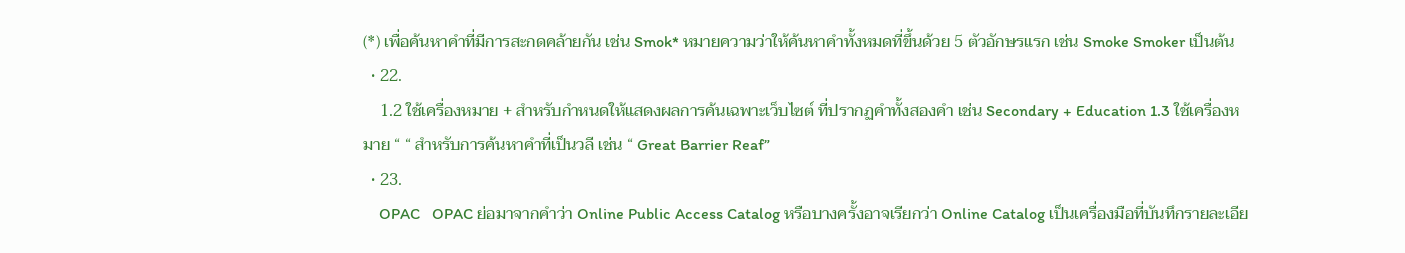(*) เพื่อค้นหาคำที่มีการสะกดคล้ายกัน เช่น Smok* หมายความว่าให้ค้นหาคำทั้งหมดที่ขึ้นด้วย 5 ตัวอักษรแรก เช่น Smoke Smoker เป็นต้น
  • 22.
    1.2 ใช้เครื่องหมาย + สำหรับกำหนดให้แสดงผลการค้นเฉพาะเว็บไซต์ ที่ปรากฏคำทั้งสองคำ เช่น Secondary + Education 1.3 ใช้เครื่องหมาย “ “ สำหรับการค้นหาคำที่เป็นวลี เช่น “ Great Barrier Reaf”
  • 23.
    OPAC   OPAC ย่อมาจากคำว่า Online Public Access Catalog หรือบางครั้งอาจเรียกว่า Online Catalog เป็นเครื่องมือที่บันทึกรายละเอีย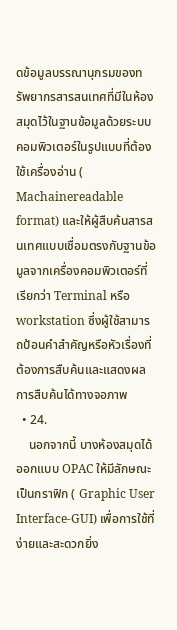ดข้อมูลบรรณานุกรมของทรัพยากรสารสนเทศที่มีในห้องสมุดไว้ในฐานข้อมูลด้วยระบบคอมพิวเตอร์ในรูปแบบที่ต้องใช้เครื่องอ่าน ( Machainereadable format) และให้ผู้สืบค้นสารสนเทศแบบเชื่อมตรงกับฐานข้อมูลจากเครื่องคอมพิวเตอร์ที่เรียกว่า Terminal หรือ workstation ซึ่งผู้ใช้สามารถป้อนคำสำคัญหรือหัวเรื่องที่ต้องการสืบค้นและแสดงผลการสืบค้นได้ทางจอภาพ
  • 24.
    นอกจากนี้ บางห้องสมุดได้ออกแบบ OPAC ให้มีลักษณะเป็นกราฟิก ( Graphic User Interface-GUI) เพื่อการใช้ที่ง่ายและสะดวกยิ่ง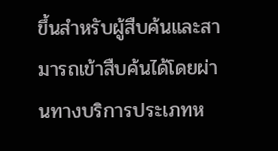ขึ้นสำหรับผู้สืบค้นและสามารถเข้าสืบค้นได้โดยผ่านทางบริการประเภทห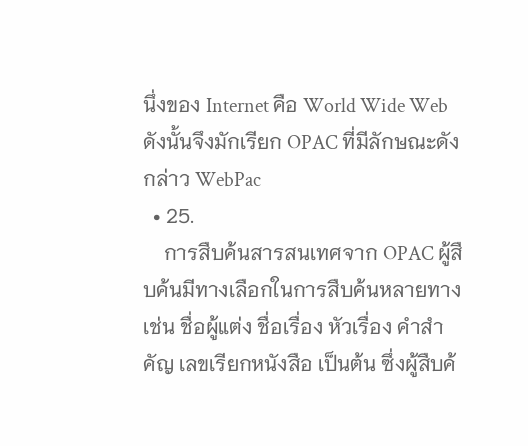นึ่งของ Internet คือ World Wide Web ดังนั้นจึงมักเรียก OPAC ที่มีลักษณะดังกล่าว WebPac
  • 25.
    การสืบค้นสารสนเทศจาก OPAC ผู้สืบค้นมีทางเลือกในการสืบค้นหลายทาง เช่น ชื่อผู้แต่ง ชื่อเรื่อง หัวเรื่อง คำสำคัญ เลขเรียกหนังสือ เป็นต้น ซึ่งผู้สืบค้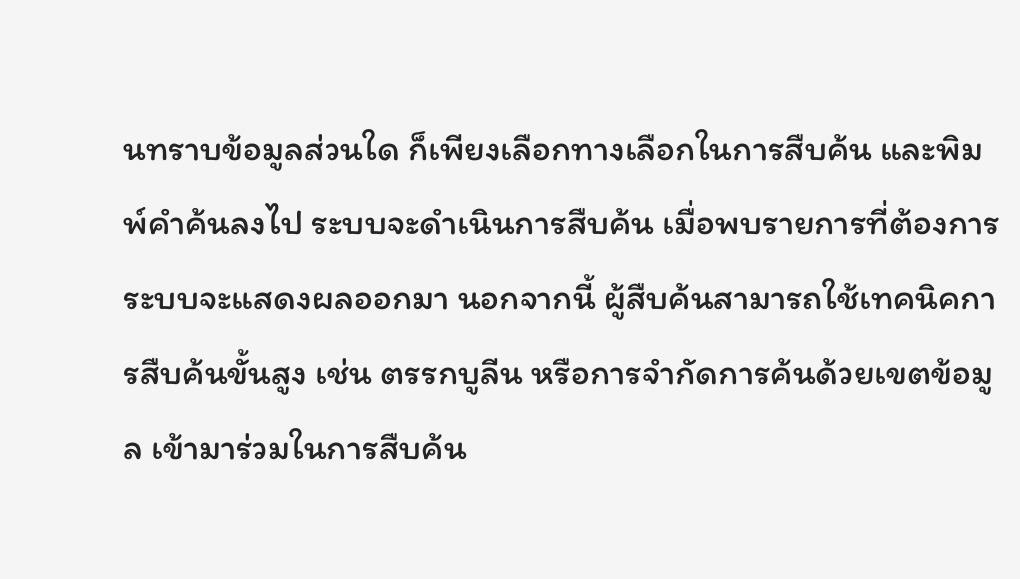นทราบข้อมูลส่วนใด ก็เพียงเลือกทางเลือกในการสืบค้น และพิมพ์คำค้นลงไป ระบบจะดำเนินการสืบค้น เมื่อพบรายการที่ต้องการ ระบบจะแสดงผลออกมา นอกจากนี้ ผู้สืบค้นสามารถใช้เทคนิคการสืบค้นขั้นสูง เช่น ตรรกบูลีน หรือการจำกัดการค้นด้วยเขตข้อมูล เข้ามาร่วมในการสืบค้น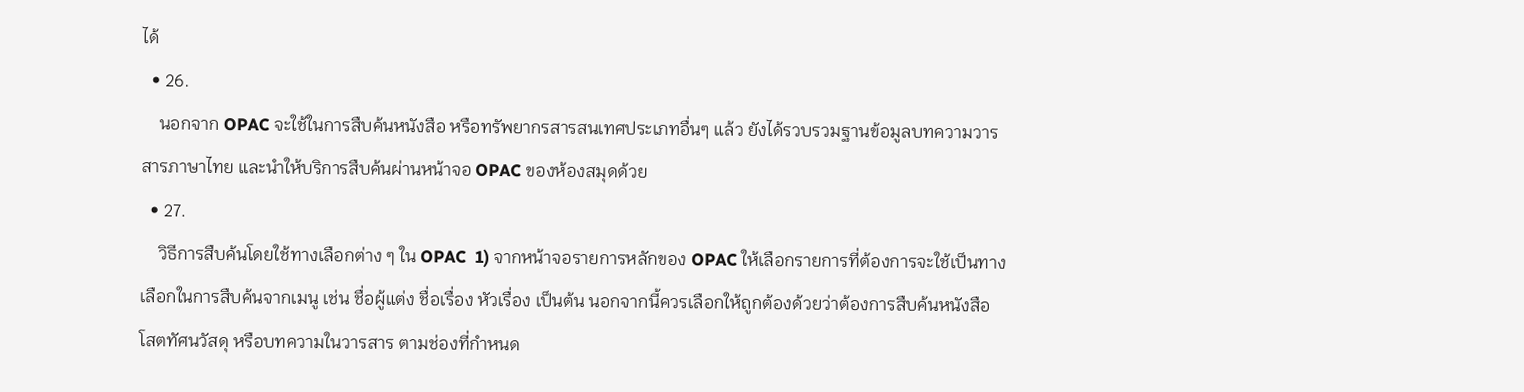ได้
  • 26.
    นอกจาก OPAC จะใช้ในการสืบค้นหนังสือ หรือทรัพยากรสารสนเทศประเภทอื่นๆ แล้ว ยังได้รวบรวมฐานข้อมูลบทความวารสารภาษาไทย และนำให้บริการสืบค้นผ่านหน้าจอ OPAC ของห้องสมุดด้วย
  • 27.
    วิธีการสืบค้นโดยใช้ทางเลือกต่าง ๆ ใน OPAC  1) จากหน้าจอรายการหลักของ OPAC ให้เลือกรายการที่ต้องการจะใช้เป็นทางเลือกในการสืบค้นจากเมนู เช่น ชื่อผู้แต่ง ชื่อเรื่อง หัวเรื่อง เป็นต้น นอกจากนี้ควรเลือกให้ถูกต้องด้วยว่าต้องการสืบค้นหนังสือ โสตทัศนวัสดุ หรือบทความในวารสาร ตามช่องที่กำหนด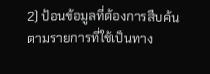2) ป้อนข้อมูลที่ต้องการสืบค้นตามรายการที่ใช้เป็นทาง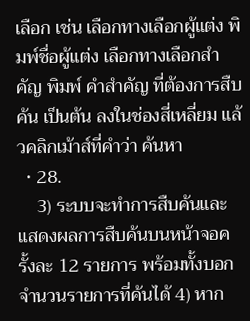เลือก เช่น เลือกทางเลือกผู้แต่ง พิมพ์ชื่อผู้แต่ง เลือกทางเลือกสำคัญ พิมพ์ คำสำคัญ ที่ต้องการสืบค้น เป็นต้น ลงในช่องสี่เหลี่ยม แล้วคลิกเม้าส์ที่คำว่า ค้นหา
  • 28.
    3) ระบบจะทำการสืบค้นและแสดงผลการสืบค้นบนหน้าจอครั้งละ 12 รายการ พร้อมทั้งบอกจำนวนรายการที่ค้นได้ 4) หาก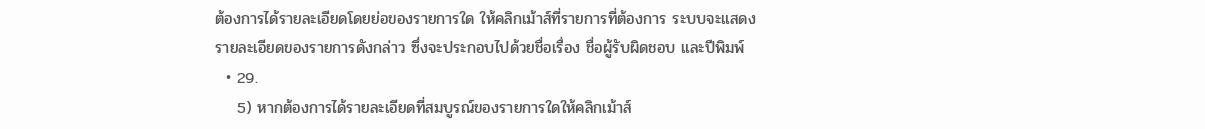ต้องการได้รายละเอียดโดยย่อของรายการใด ให้คลิกเม้าส์ที่รายการที่ต้องการ ระบบจะแสดงรายละเอียดของรายการดังกล่าว ซึ่งจะประกอบไปด้วยชื่อเรื่อง ชื่อผู้รับผิดชอบ และปีพิมพ์
  • 29.
    5) หากต้องการได้รายละเอียดที่สมบูรณ์ของรายการใดให้คลิกเม้าส์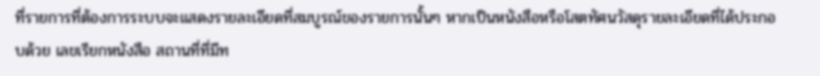ที่รายการที่ต้องการระบบจะแสดงรายละเอียดที่สมบูรณ์ของรายการนั้นๆ หากเป็นหนังสือหรือโสตทัศนวัสดุรายละเอียดที่ได้ประกอบด้วย เลขเรียกหนังสือ สถานที่ที่มีท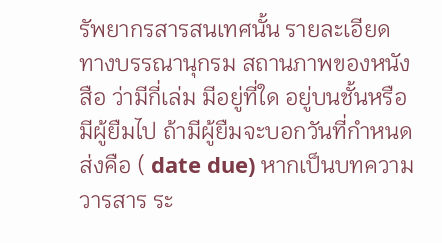รัพยากรสารสนเทศนั้น รายละเอียดทางบรรณานุกรม สถานภาพของหนังสือ ว่ามีกี่เล่ม มีอยู่ที่ใด อยู่บนชั้นหรือมีผู้ยืมไป ถ้ามีผู้ยืมจะบอกวันที่กำหนดส่งคือ ( date due) หากเป็นบทความวารสาร ระ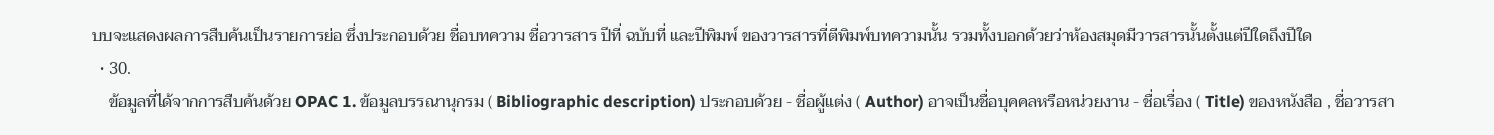บบจะแสดงผลการสืบค้นเป็นรายการย่อ ซึ่งประกอบด้วย ชื่อบทความ ชื่อวารสาร ปีที่ ฉบับที่ และปีพิมพ์ ของวารสารที่ตีพิมพ์บทความนั้น รวมทั้งบอกด้วยว่าห้องสมุดมีวารสารนั้นตั้งแต่ปีใดถึงปีใด
  • 30.
    ข้อมูลที่ได้จากการสืบค้นด้วย OPAC 1. ข้อมูลบรรณานุกรม ( Bibliographic description) ประกอบด้วย - ชื่อผู้แต่ง ( Author) อาจเป็นชื่อบุคคลหรือหน่วยงาน - ชื่อเรื่อง ( Title) ของหนังสือ , ชื่อวารสา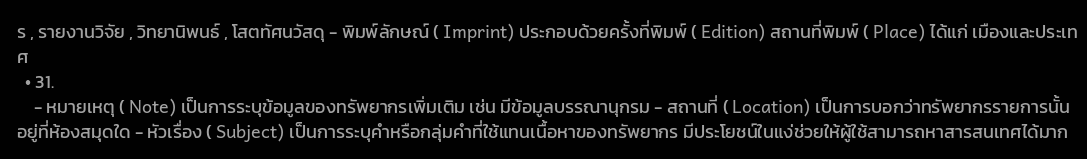ร , รายงานวิจัย , วิทยานิพนธ์ , โสตทัศนวัสดุ - พิมพ์ลักษณ์ ( Imprint) ประกอบด้วยครั้งที่พิมพ์ ( Edition) สถานที่พิมพ์ ( Place) ได้แก่ เมืองและประเทศ
  • 31.
    - หมายเหตุ ( Note) เป็นการระบุข้อมูลของทรัพยากรเพิ่มเติม เช่น มีข้อมูลบรรณานุกรม - สถานที่ ( Location) เป็นการบอกว่าทรัพยากรรายการนั้นอยู่ที่ห้องสมุดใด - หัวเรื่อง ( Subject) เป็นการระบุคำหรือกลุ่มคำที่ใช้แทนเนื้อหาของทรัพยากร มีประโยชน์ในแง่ช่วยให้ผู้ใช้สามารถหาสารสนเทศได้มาก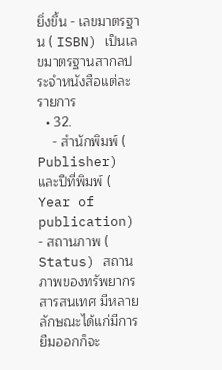ยิ่งขึ้น - เลขมาตรฐาน ( ISBN) เป็นเลขมาตรฐานสากลประจำหนังสือแต่ละรายการ
  • 32.
    - สำนักพิมพ์ ( Publisher) และปีที่พิมพ์ ( Year of publication)  - สถานภาพ ( Status) สถานภาพของทรัพยากรสารสนเทศ มีหลายลักษณะได้แก่มีการยืมออกก็จะ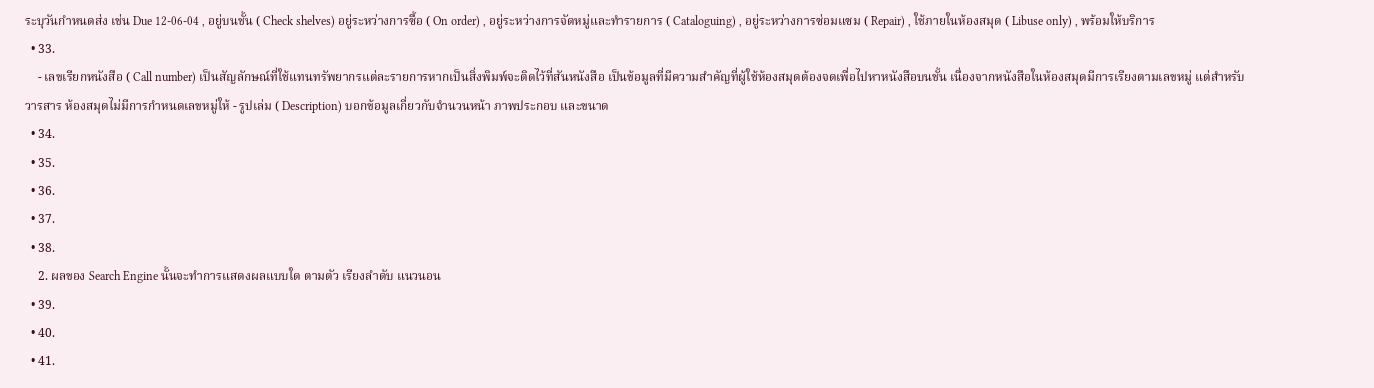ระบุวันกำหนดส่ง เช่น Due 12-06-04 , อยู่บนชั้น ( Check shelves) อยู่ระหว่างการซื้อ ( On order) , อยู่ระหว่างการจัดหมู่และทำรายการ ( Cataloguing) , อยู่ระหว่างการซ่อมแซม ( Repair) , ใช้ภายในห้องสมุด ( Libuse only) , พร้อมให้บริการ
  • 33.
    - เลขเรียกหนังสือ ( Call number) เป็นสัญลักษณ์ที่ใช้แทนทรัพยากรแต่ละรายการหากเป็นสิ่งพิมพ์จะติดไว้ที่สันหนังสือ เป็นข้อมูลที่มีความสำคัญที่ผู้ใช้ห้องสมุดต้องจดเพื่อไปหาหนังสือบนชั้น เนื่องจากหนังสือในห้องสมุดมีการเรียงตามเลขหมู่ แต่สำหรับวารสาร ห้องสมุดไม่มีการกำหนดเลขหมู่ให้ - รูปเล่ม ( Description) บอกข้อมูลเกี่ยวกับจำนวนหน้า ภาพประกอบ และขนาด
  • 34.
  • 35.
  • 36.
  • 37.
  • 38.
    2. ผลของ Search Engine นั้นจะทำการแสดงผลแบบใด ตามตัว เรียงลำดับ แนวนอน
  • 39.
  • 40.
  • 41.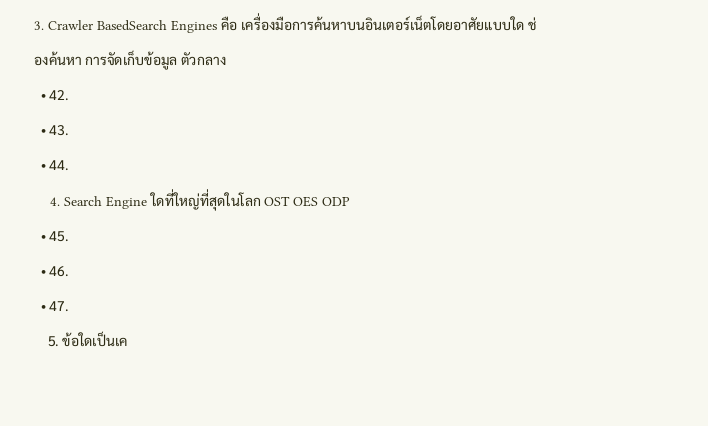3. Crawler BasedSearch Engines คือ เครื่องมือการค้นหาบนอินเตอร์เน็ตโดยอาศัยแบบใด ช่องค้นหา การจัดเก็บข้อมูล ตัวกลาง
  • 42.
  • 43.
  • 44.
    4. Search Engine ใดที่ใหญ่ที่สุดในโลก OST OES ODP
  • 45.
  • 46.
  • 47.
    5. ข้อใดเป็นเค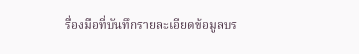รื่องมือที่บันทึกรายละเอียดข้อมูลบร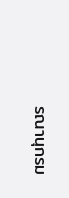รณานุกรม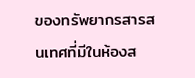ของทรัพยากรสารสนเทศที่มีในห้องส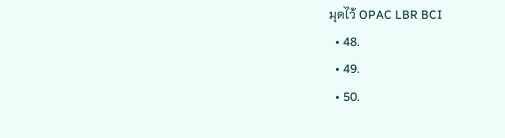มุดไว้ OPAC LBR BCI
  • 48.
  • 49.
  • 50.